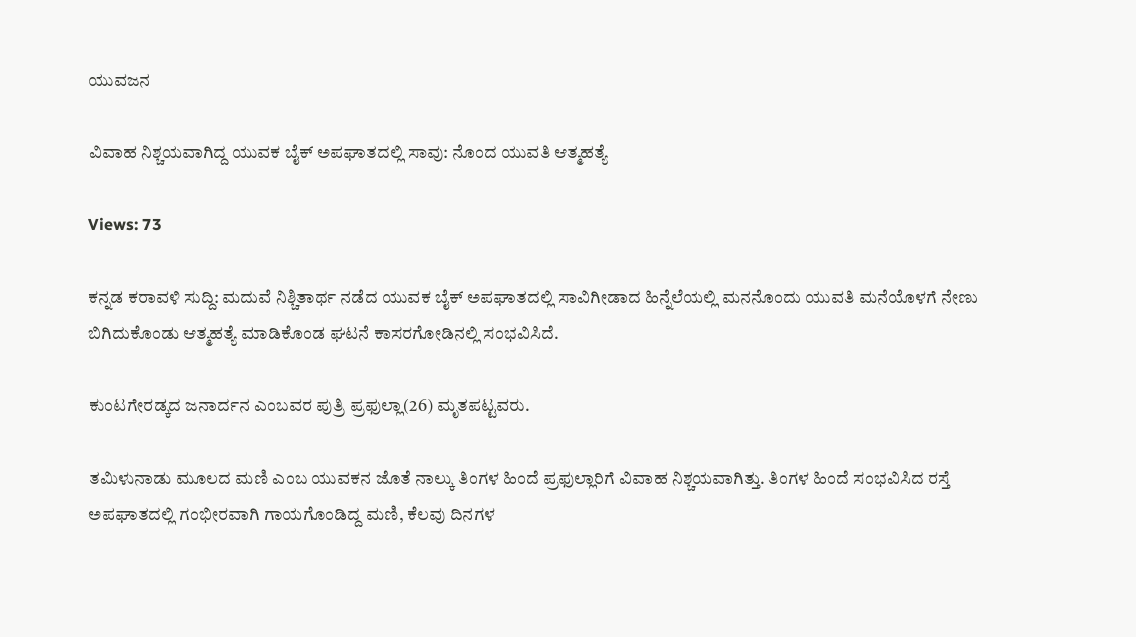ಯುವಜನ

ವಿವಾಹ ನಿಶ್ಚಯವಾಗಿದ್ದ ಯುವಕ ಬೈಕ್ ಅಪಘಾತದಲ್ಲಿ ಸಾವು: ನೊಂದ ಯುವತಿ ಆತ್ಮಹತ್ಯೆ

Views: 73

ಕನ್ನಡ ಕರಾವಳಿ ಸುದ್ದಿ: ಮದುವೆ ನಿಶ್ಚಿತಾರ್ಥ ನಡೆದ ಯುವಕ ಬೈಕ್ ಅಪಘಾತದಲ್ಲಿ ಸಾವಿಗೀಡಾದ ಹಿನ್ನೆಲೆಯಲ್ಲಿ ಮನನೊಂದು ಯುವತಿ ಮನೆಯೊಳಗೆ ನೇಣು ಬಿಗಿದುಕೊಂಡು ಆತ್ಮಹತ್ಯೆ ಮಾಡಿಕೊಂಡ ಘಟನೆ ಕಾಸರಗೋಡಿನಲ್ಲಿ ಸಂಭವಿಸಿದೆ.

ಕುಂಟಗೇರಡ್ಕದ ಜನಾರ್ದನ ಎಂಬವರ ಪುತ್ರಿ ಪ್ರಫುಲ್ಲಾ(26) ಮೃತಪಟ್ಟವರು.

ತಮಿಳುನಾಡು ಮೂಲದ ಮಣಿ ಎಂಬ ಯುವಕನ ಜೊತೆ ನಾಲ್ಕು ತಿಂಗಳ ಹಿಂದೆ ಪ್ರಫುಲ್ಲಾರಿಗೆ ವಿವಾಹ ನಿಶ್ಚಯವಾಗಿತ್ತು. ತಿಂಗಳ ಹಿಂದೆ ಸಂಭವಿಸಿದ ರಸ್ತೆ ಅಪಘಾತದಲ್ಲಿ ಗಂಭೀರವಾಗಿ ಗಾಯಗೊಂಡಿದ್ದ ಮಣಿ, ಕೆಲವು ದಿನಗಳ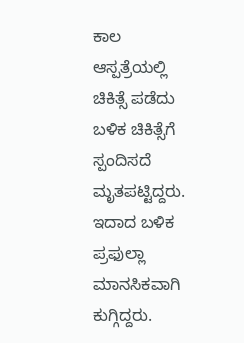ಕಾಲ ಆಸ್ಪತ್ರೆಯಲ್ಲಿ ಚಿಕಿತ್ಸೆ ಪಡೆದು ಬಳಿಕ ಚಿಕಿತ್ಸೆಗೆ ಸ್ಪಂದಿಸದೆ ಮೃತಪಟ್ಟಿದ್ದರು. ಇದಾದ ಬಳಿಕ ಪ್ರಫುಲ್ಲಾ ಮಾನಸಿಕವಾಗಿ ಕುಗ್ಗಿದ್ದರು.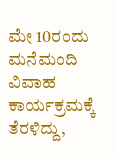ಮೇ 10ರಂದು ಮನೆಮಂದಿ ವಿವಾಹ ಕಾರ್ಯಕ್ರಮಕ್ಕೆ ತೆರಳಿದ್ದು,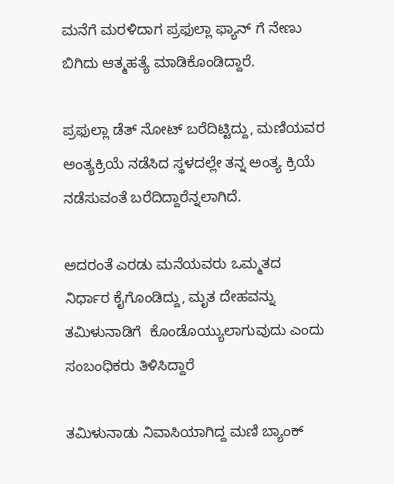ಮನೆಗೆ ಮರಳಿದಾಗ ಪ್ರಫುಲ್ಲಾ ಫ್ಯಾನ್ ಗೆ ನೇಣು ಬಿಗಿದು ಆತ್ಮಹತ್ಯೆ ಮಾಡಿಕೊಂಡಿದ್ದಾರೆ.

ಪ್ರಫುಲ್ಲಾ ಡೆತ್ ನೋಟ್ ಬರೆದಿಟ್ಟಿದ್ದು, ಮಣಿಯವರ ಅಂತ್ಯಕ್ರಿಯೆ ನಡೆಸಿದ ಸ್ಥಳದಲ್ಲೇ ತನ್ನ ಅಂತ್ಯ ಕ್ರಿಯೆ ನಡೆಸುವಂತೆ ಬರೆದಿದ್ದಾರೆನ್ನಲಾಗಿದೆ.

ಅದರಂತೆ ಎರಡು ಮನೆಯವರು ಒಮ್ಮತದ ನಿರ್ಧಾರ ಕೈಗೊಂಡಿದ್ದು, ಮೃತ ದೇಹವನ್ನು ತಮಿಳುನಾಡಿಗೆ  ಕೊಂಡೊಯ್ಯುಲಾಗುವುದು ಎಂದು ಸಂಬಂಧಿಕರು ತಿಳಿಸಿದ್ದಾರೆ

ತಮಿಳುನಾಡು ನಿವಾಸಿಯಾಗಿದ್ದ ಮಣಿ ಬ್ಯಾಂಕ್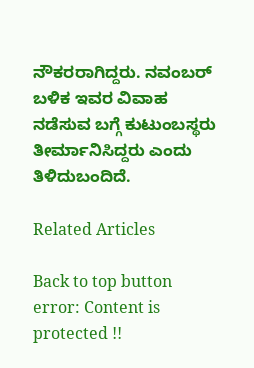ನೌಕರರಾಗಿದ್ದರು. ನವಂಬ‌ರ್ ಬಳಿಕ ಇವರ ವಿವಾಹ ನಡೆಸುವ ಬಗ್ಗೆ ಕುಟುಂಬಸ್ಥರು ತೀರ್ಮಾನಿಸಿದ್ದರು ಎಂದು ತಿಳಿದುಬಂದಿದೆ.

Related Articles

Back to top button
error: Content is protected !!